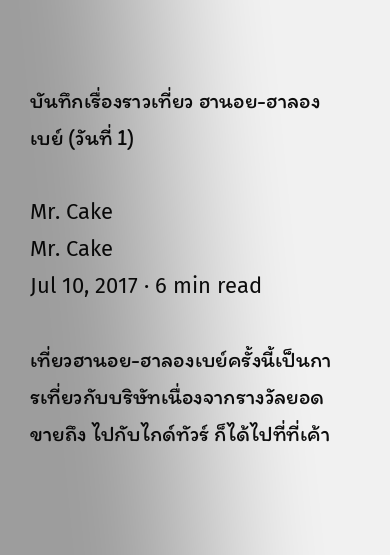บันทึกเรื่องราวเที่ยว ฮานอย-ฮาลองเบย์ (วันที่ 1)

Mr. Cake
Mr. Cake
Jul 10, 2017 · 6 min read

เที่ยวฮานอย-ฮาลองเบย์ครั้งนี้เป็นการเที่ยวกับบริษัทเนื่องจากรางวัลยอดขายถึง ไปกับไกด์ทัวร์ ก็ได้ไปที่ที่เค้า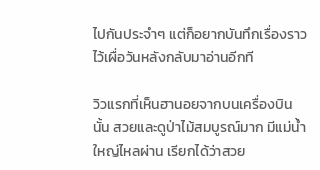ไปกันประจำๆ แต่ก็อยากบันทึกเรื่องราวไว้เผื่อวันหลังกลับมาอ่านอีกที

วิวแรกที่เห็นฮานอยจากบนเครื่องบินนั้น สวยและดูป่าไม้สมบูรณ์มาก มีแม่น้ำใหญ่ไหลผ่าน เรียกได้ว่าสวย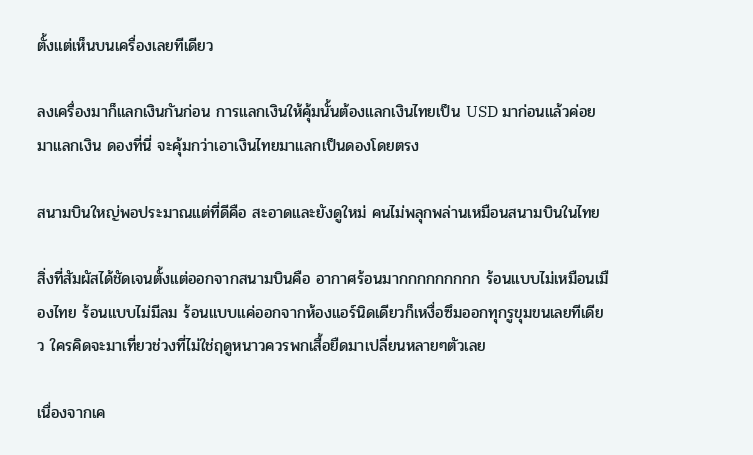ตั้งแต่เห็นบนเครื่องเลยทีเดียว

ลงเครื่องมาก็แลกเงินกันก่อน การแลกเงินให้คุ้มนั้นต้องแลกเงินไทยเป็น USD มาก่อนแล้วค่อยมาแลกเงิน ดองที่นี่ จะคุ้มกว่าเอาเงินไทยมาแลกเป็นดองโดยตรง

สนามบินใหญ่พอประมาณแต่ที่ดีคือ สะอาดและยังดูใหม่ คนไม่พลุกพล่านเหมือนสนามบินในไทย

สิ่งที่สัมผัสได้ชัดเจนตั้งแต่ออกจากสนามบินคือ อากาศร้อนมากกกกกกกกก ร้อนแบบไม่เหมือนเมืองไทย ร้อนแบบไม่มีลม ร้อนแบบแค่ออกจากห้องแอร์นิดเดียวก็เหงื่อซึมออกทุกรูขุมขนเลยทีเดียว ใครคิดจะมาเที่ยวช่วงที่ไม่ใช่ฤดูหนาวควรพกเสื้อยืดมาเปลี่ยนหลายๆตัวเลย

เนื่องจากเค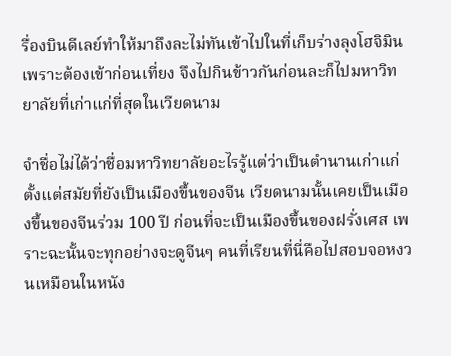รื่องบินดีเลย์ทำให้มาถึงละไม่ทันเข้าไปในที่เก็บร่างลุงโฮจิมิน เพราะต้องเข้าก่อนเที่ยง จึงไปกินข้าวกันก่อนละก็ไปมหาวิทยาลัยที่เก่าแก่ที่สุดในเวียดนาม

จำชื่อไม่ได้ว่าชื่อมหาวิทยาลัยอะไรรู้แต่ว่าเป็นตำนานเก่าแก่ตั้งแต่สมัยที่ยังเป็นเมืองขึ้นของจีน เวียดนามนั้นเคยเป็นเมืองขึ้นของจีนร่วม 100 ปี ก่อนที่จะเป็นเมืองขึ้นของฝรั่งเศส เพราะฉะนั้นจะทุกอย่างจะดูจีนๆ คนที่เรียนที่นี่คือไปสอบจอหงวนเหมือนในหนัง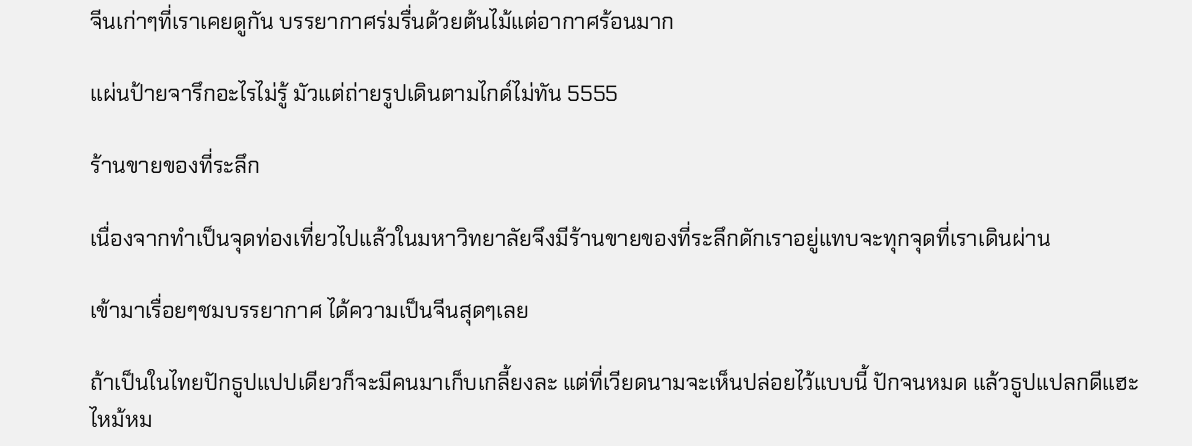จีนเก่าๆที่เราเคยดูกัน บรรยากาศร่มรื่นด้วยต้นไม้แต่อากาศร้อนมาก

แผ่นป้ายจารึกอะไรไม่รู้ มัวแต่ถ่ายรูปเดินตามไกด์ไม่ทัน 5555

ร้านขายของที่ระลึก

เนื่องจากทำเป็นจุดท่องเที่ยวไปแล้วในมหาวิทยาลัยจึงมีร้านขายของที่ระลึกดักเราอยู่แทบจะทุกจุดที่เราเดินผ่าน

เข้ามาเรื่อยๆชมบรรยากาศ ได้ความเป็นจีนสุดๆเลย

ถ้าเป็นในไทยปักธูปแปปเดียวก็จะมีคนมาเก็บเกลี้ยงละ แต่ที่เวียดนามจะเห็นปล่อยไว้แบบนี้ ปักจนหมด แล้วธูปแปลกดีแฮะ ไหม้หม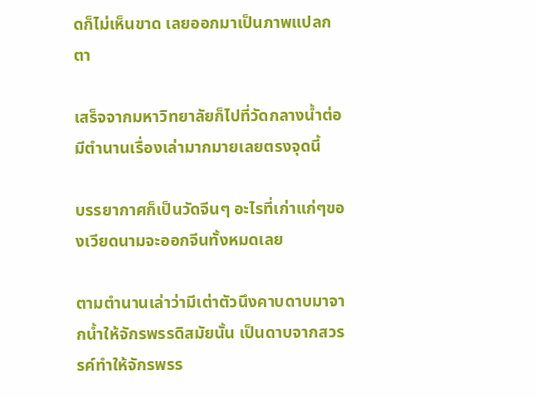ดก็ไม่เห็นขาด เลยออกมาเป็นภาพแปลกตา

เสร็จจากมหาวิทยาลัยก็ไปที่วัดกลางน้ำต่อ มีตำนานเรื่องเล่ามากมายเลยตรงจุดนี้

บรรยากาศก็เป็นวัดจีนๆ อะไรที่เก่าแก่ๆของเวียดนามจะออกจีนทั้งหมดเลย

ตามตำนานเล่าว่ามีเต่าตัวนึงคาบดาบมาจากน้ำให้จักรพรรดิสมัยนั้น เป็นดาบจากสวรรค์ทำให้จักรพรร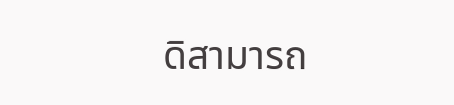ดิสามารถ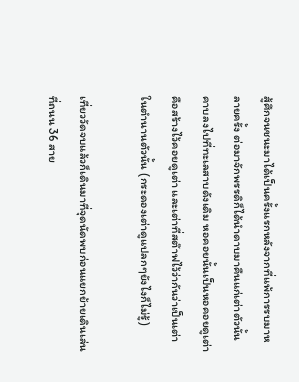สู้ศึกจนชนะมาได้เป็นครั้งแรกหลังจากที่แพ้การรบมาหลายครั้ง ต่อมาจักพรรดิก็ได้นำดาบมาคืนแก่เต่าตัวนั้นคาบลงไปที่ทะเลสาบดังเดิม หอคอยนั้นเป็นหอคอยดูเต่า คือสร้างไว้คอยดูเต่า และเต่าที่สต๊าฟไว้ว่ากันว่าเป็นเต่าในตำนานตัวนั้น (กระดองเต่าดูแปลกๆยังไงก็ไม่รู้)

เที่ยววัดจบแล้วก็เดินมาที่จุดนัดพบก่อนแยกย้ายเดินเล่นที่ถนน 36 สาย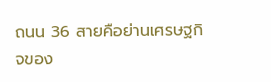ถนน 36 สายคือย่านเศรษฐกิจของ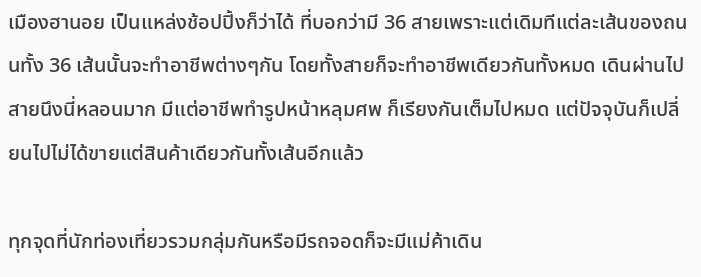เมืองฮานอย เป็นแหล่งช้อปปิ้งก็ว่าได้ ที่บอกว่ามี 36 สายเพราะแต่เดิมทีแต่ละเส้นของถนนทั้ง 36 เส้นนั้นจะทำอาชีพต่างๆกัน โดยทั้งสายก็จะทำอาชีพเดียวกันทั้งหมด เดินผ่านไปสายนึงนี่หลอนมาก มีแต่อาชีพทำรูปหน้าหลุมศพ ก็เรียงกันเต็มไปหมด แต่ปัจจุบันก็เปลี่ยนไปไม่ได้ขายแต่สินค้าเดียวกันทั้งเส้นอีกแล้ว

ทุกจุดที่นักท่องเที่ยวรวมกลุ่มกันหรือมีรถจอดก็จะมีแม่ค้าเดิน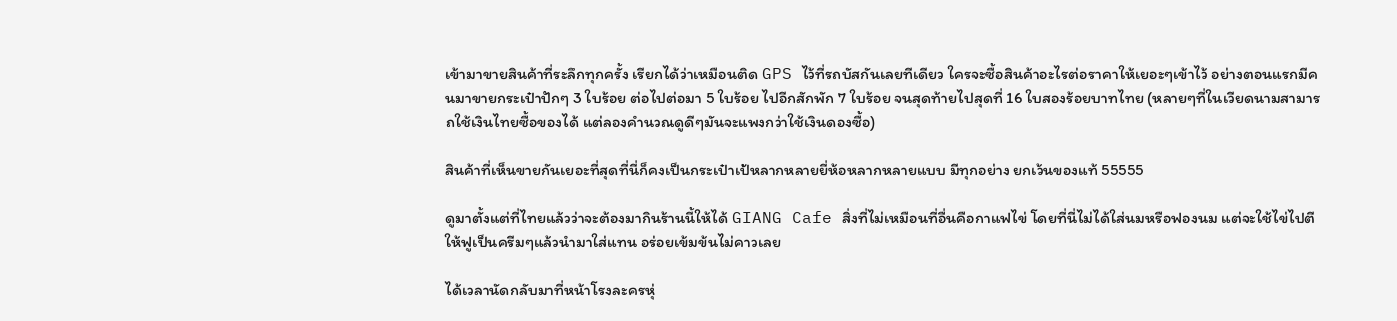เข้ามาขายสินค้าที่ระลึกทุกครั้ง เรียกได้ว่าเหมือนติด GPS ไว้ที่รถบัสกันเลยทีเดียว ใครจะซื้อสินค้าอะไรต่อราคาให้เยอะๆเข้าไว้ อย่างตอนแรกมีคนมาขายกระเป๋าปักๆ 3 ใบร้อย ต่อไปต่อมา 5 ใบร้อย ไปอีกสักพัก 7 ใบร้อย จนสุดท้ายไปสุดที่ 16 ใบสองร้อยบาทไทย (หลายๆที่ในเวียดนามสามารถใช้เงินไทยซื้อของได้ แต่ลองคำนวณดูดีๆมันจะแพงกว่าใช้เงินดองซื้อ)

สินค้าที่เห็นขายกันเยอะที่สุดที่นี่ก็คงเป็นกระเป๋าเป้หลากหลายยี่ห้อหลากหลายแบบ มีทุกอย่าง ยกเว้นของแท้ 55555

ดูมาตั้งแต่ที่ไทยแล้วว่าจะต้องมากินร้านนี้ให้ได้ GIANG Cafe สิ่งที่ไม่เหมือนที่อื่นคือกาแฟไข่ โดยที่นี่ไม่ได้ใส่นมหรือฟองนม แต่จะใช้ไข่ไปตีให้ฟูเป็นครีมๆแล้วนำมาใส่แทน อร่อยเข้มข้นไม่คาวเลย

ได้เวลานัดกลับมาที่หน้าโรงละครหุ่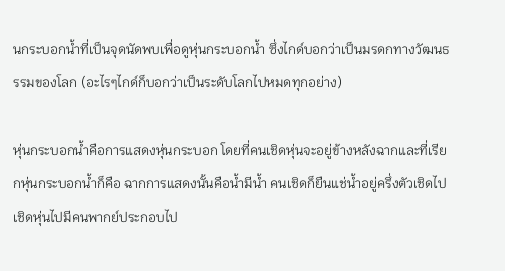นกระบอกน้ำที่เป็นจุดนัดพบเพื่อดูหุ่นกระบอกน้ำ ซึ่งไกด์บอกว่าเป็นมรดกทางวัฒนธรรมของโลก (อะไรๆไกด์ก็บอกว่าเป็นระดับโลกไปหมดทุกอย่าง)

หุ่นกระบอกน้ำคือการแสดงหุ่นกระบอก โดยที่คนเชิดหุ่นจะอยู่ข้างหลังฉากและที่เรียกหุ่นกระบอกน้ำก็คือ ฉากการแสดงนั้นคือน้ำมีน้ำ คนเชิดก็ยืนแช่น้ำอยู่ครึ่งตัวเชิดไป เชิดหุ่นไปมีคนพากย์ประกอบไป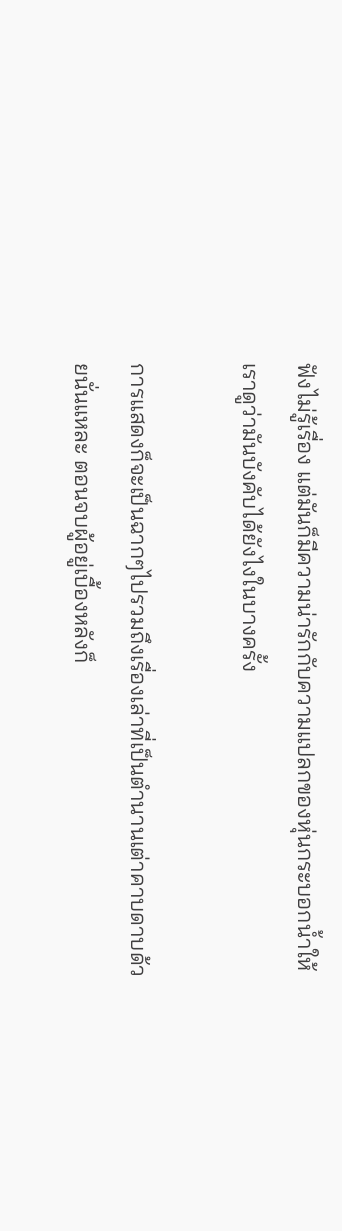ฟังไม่รู้เรื่อง แต่มันก็มีความน่ารักกับความแปลกของหุ่นกระบอกน้ำให้เราดูว่ามันบังคับได้ยังไงในบางครั้ง

การแสดงก็จะเป็นฉากๆไปรวมถึงเรื่องเล่าที่เป็นตำนานเต่าคาบดาบด้วยนั่นแหละ ตอนจบผู้อยู่เบื้องหลังก็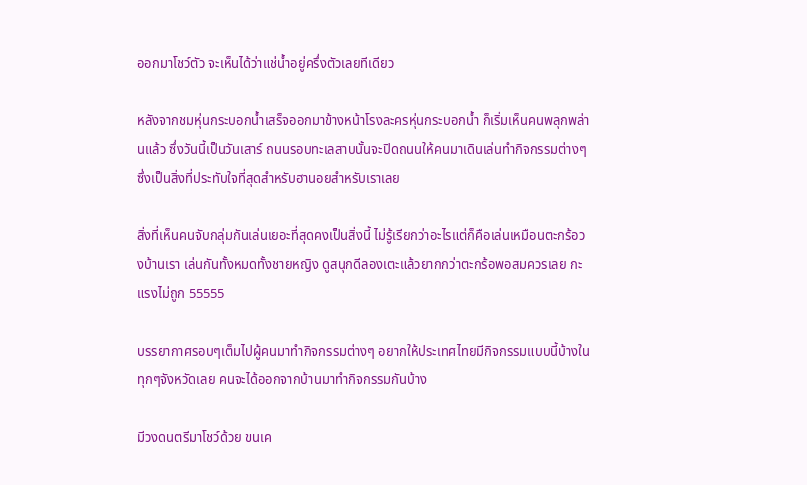ออกมาโชว์ตัว จะเห็นได้ว่าแช่น้ำอยู่ครึ่งตัวเลยทีเดียว

หลังจากชมหุ่นกระบอกน้ำเสร็จออกมาข้างหน้าโรงละครหุ่นกระบอกน้ำ ก็เริ่มเห็นคนพลุกพล่านแล้ว ซึ่งวันนี้เป็นวันเสาร์ ถนนรอบทะเลสาบนั้นจะปิดถนนให้คนมาเดินเล่นทำกิจกรรมต่างๆ ซึ่งเป็นสิ่งที่ประทับใจที่สุดสำหรับฮานอยสำหรับเราเลย

สิ่งที่เห็นคนจับกลุ่มกันเล่นเยอะที่สุดคงเป็นสิ่งนี้ ไม่รู้เรียกว่าอะไรแต่ก็คือเล่นเหมือนตะกร้อวงบ้านเรา เล่นกันทั้งหมดทั้งชายหญิง ดูสนุกดีลองเตะแล้วยากกว่าตะกร้อพอสมควรเลย กะแรงไม่ถูก 55555

บรรยากาศรอบๆเต็มไปผู้คนมาทำกิจกรรมต่างๆ อยากให้ประเทศไทยมีกิจกรรมแบบนี้บ้างในทุกๆจังหวัดเลย คนจะได้ออกจากบ้านมาทำกิจกรรมกันบ้าง

มีวงดนตรีมาโชว์ด้วย ขนเค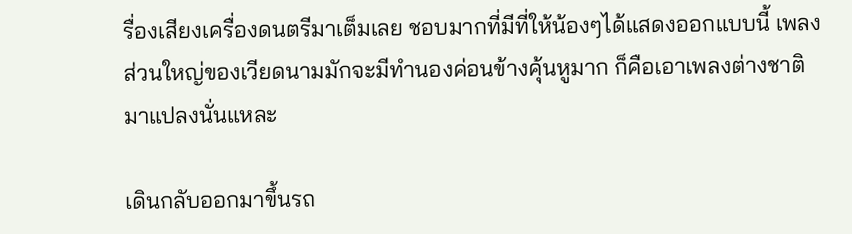รื่องเสียงเครื่องดนตรีมาเต็มเลย ชอบมากที่มีที่ให้น้องๆได้แสดงออกแบบนี้ เพลงส่วนใหญ่ของเวียดนามมักจะมีทำนองค่อนข้างคุ้นหูมาก ก็คือเอาเพลงต่างชาติมาแปลงนั่นแหละ

เดินกลับออกมาขึ้นรถ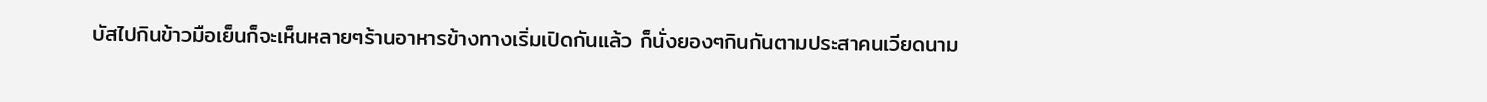บัสไปกินข้าวมือเย็นก็จะเห็นหลายๆร้านอาหารข้างทางเริ่มเปิดกันแล้ว ก็นั่งยองๆกินกันตามประสาคนเวียดนาม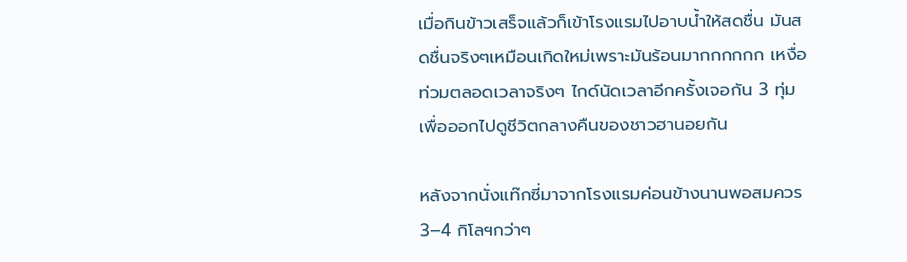เมื่อกินข้าวเสร็จแล้วก็เข้าโรงแรมไปอาบน้ำให้สดชื่น มันสดชื่นจริงๆเหมือนเกิดใหม่เพราะมันร้อนมากกกกกก เหงื่อท่วมตลอดเวลาจริงๆ ไกด์นัดเวลาอีกครั้งเจอกัน 3 ทุ่มเพื่อออกไปดูชีวิตกลางคืนของชาวฮานอยกัน

หลังจากนั่งแท๊กซี่มาจากโรงแรมค่อนข้างนานพอสมควร 3–4 กิโลฯกว่าๆ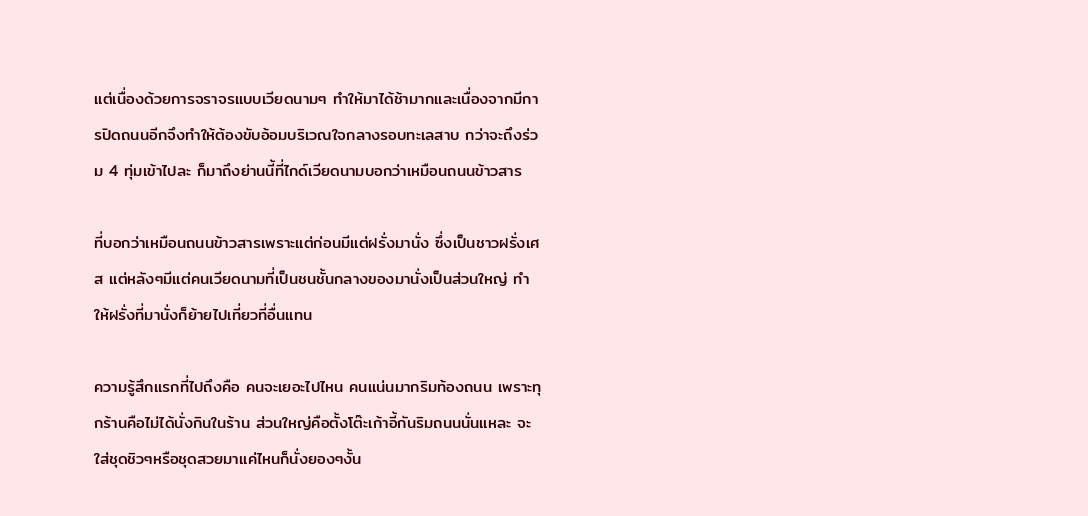แต่เนื่องด้วยการจราจรแบบเวียดนามๆ ทำให้มาได้ช้ามากและเนื่องจากมีการปิดถนนอีกจึงทำให้ต้องขับอ้อมบริเวณใจกลางรอบทะเลสาบ กว่าจะถึงร่วม 4 ทุ่มเข้าไปละ ก็มาถึงย่านนี้ที่ไกด์เวียดนามบอกว่าเหมือนถนนข้าวสาร

ที่บอกว่าเหมือนถนนข้าวสารเพราะแต่ก่อนมีแต่ฝรั่งมานั่ง ซึ่งเป็นชาวฝรั่งเศส แต่หลังๆมีแต่คนเวียดนามที่เป็นชนชั้นกลางของมานั่งเป็นส่วนใหญ่ ทำให้ฝรั่งที่มานั่งก็ย้ายไปเที่ยวที่อื่นแทน

ความรู้สึกแรกที่ไปถึงคือ คนจะเยอะไปไหน คนแน่นมากริมท้องถนน เพราะทุกร้านคือไม่ได้นั่งกินในร้าน ส่วนใหญ่คือตั้งโต๊ะเก้าอี้กันริมถนนนั่นแหละ จะใส่ชุดชิวๆหรือชุดสวยมาแค่ไหนก็นั่งยองๆงั้น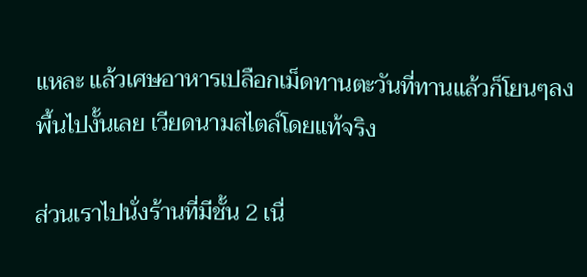แหละ แล้วเศษอาหารเปลือกเม็ดทานตะวันที่ทานแล้วก็โยนๆลงพื้นไปงั้นเลย เวียดนามสไตล์โดยแท้จริง

ส่วนเราไปนั่งร้านที่มีชั้น 2 เนื่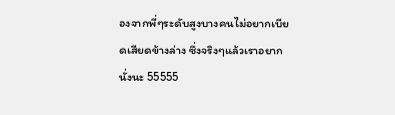องจากพี่ๆระดับสูงบางคนไม่อยากเบียดเสียดข้างล่าง ซึ่งจริงๆแล้วเราอยากนั่งนะ 55555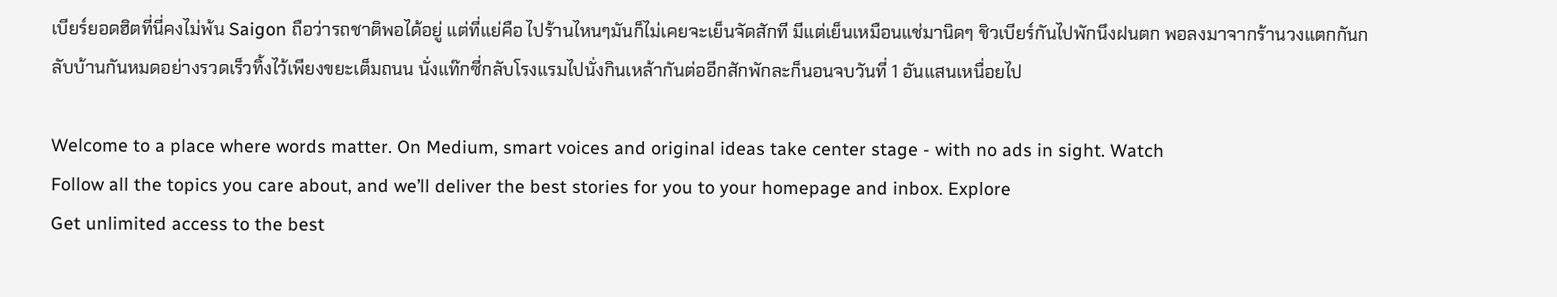เบียร์ยอดฮิตที่นี่คงไม่พ้น Saigon ถือว่ารถชาติพอได้อยู่ แต่ที่แย่คือ ไปร้านไหนๆมันก็ไม่เคยจะเย็นจัดสักที มีแต่เย็นเหมือนแช่มานิดๆ ชิวเบียร์กันไปพักนึงฝนตก พอลงมาจากร้านวงแตกกันกลับบ้านกันหมดอย่างรวดเร็วทิ้งไว้เพียงขยะเต็มถนน นั่งแท๊กซี่กลับโรงแรมไปนั่งกินเหล้ากันต่ออีกสักพักละก็นอนจบวันที่ 1 อันแสนเหนื่อยไป

Welcome to a place where words matter. On Medium, smart voices and original ideas take center stage - with no ads in sight. Watch
Follow all the topics you care about, and we’ll deliver the best stories for you to your homepage and inbox. Explore
Get unlimited access to the best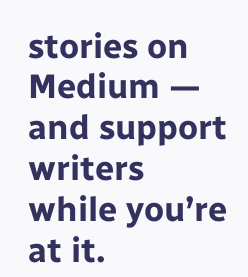stories on Medium — and support writers while you’re at it.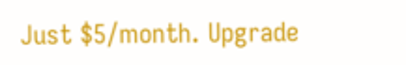Just $5/month. Upgrade